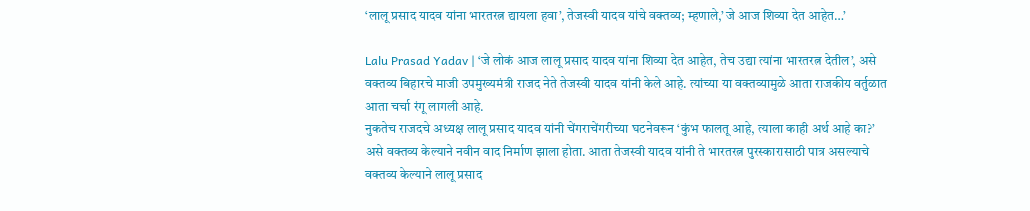‘लालू प्रसाद यादव यांना भारतरत्न द्यायला हवा’, तेजस्वी यादव यांचे वक्तव्य; म्हणाले,’ जे आज शिव्या देत आहेत…’

Lalu Prasad Yadav | ‘जे लोकं आज लालू प्रसाद यादव यांना शिव्या देत आहेत, तेच उद्या त्यांना भारतरत्न देतील’, असे वक्तव्य बिहारचे माजी उपमुख्यमंत्री राजद नेते तेजस्वी यादव यांनी केले आहे. त्यांच्या या वक्तव्यामुळे आता राजकीय वर्तुळात आता चर्चा रंगू लागली आहे.
नुकतेच राजदचे अध्यक्ष लालू प्रसाद यादव यांनी चेंगराचेंगरीच्या घटनेवरून ‘कुंभ फालतू आहे, त्याला काही अर्थ आहे का?’ असे वक्तव्य केल्याने नवीन वाद निर्माण झाला होता. आता तेजस्वी यादव यांनी ते भारतरत्न पुरस्कारासाठी पात्र असल्याचे वक्तव्य केल्याने लालू प्रसाद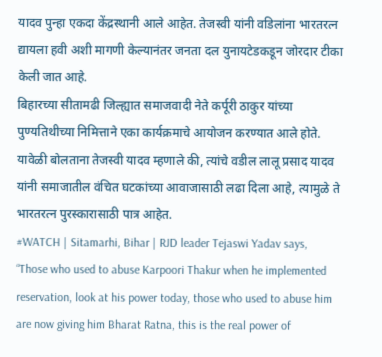यादव पुन्हा एकदा केंद्रस्थानी आले आहेत. तेजस्वी यांनी वडिलांना भारतरत्न द्यायला हवी अशी मागणी केल्यानंतर जनता दल युनायटेडकडून जोरदार टीका केली जात आहे.
बिहारच्या सीतामढी जिल्ह्यात समाजवादी नेते कर्पूरी ठाकुर यांच्या पुण्यतिथीच्या निमित्ताने एका कार्यक्रमाचे आयोजन करण्यात आले होते. यावेळी बोलताना तेजस्वी यादव म्हणाले की, त्यांचे वडील लालू प्रसाद यादव यांनी समाजातील वंचित घटकांच्या आवाजासाठी लढा दिला आहे, त्यामुळे ते भारतरत्न पुरस्कारासाठी पात्र आहेत.
#WATCH | Sitamarhi, Bihar | RJD leader Tejaswi Yadav says, “Those who used to abuse Karpoori Thakur when he implemented reservation, look at his power today, those who used to abuse him are now giving him Bharat Ratna, this is the real power of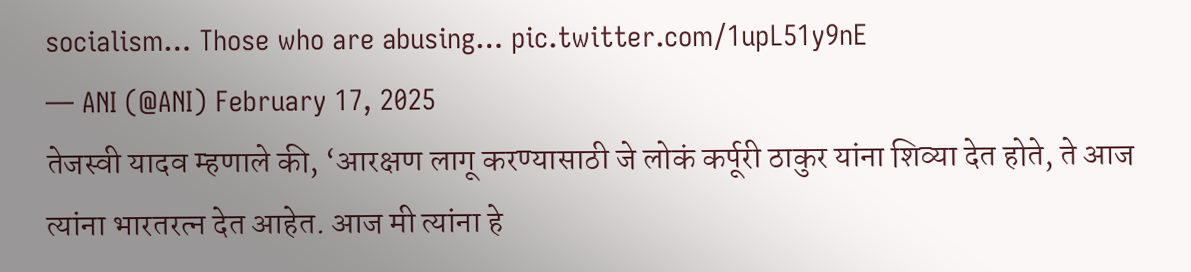socialism… Those who are abusing… pic.twitter.com/1upL51y9nE
— ANI (@ANI) February 17, 2025
तेजस्वी यादव म्हणाले की, ‘आरक्षण लागू करण्यासाठी जे लोकं कर्पूरी ठाकुर यांना शिव्या देत होते, ते आज त्यांना भारतरत्न देत आहेत. आज मी त्यांना हे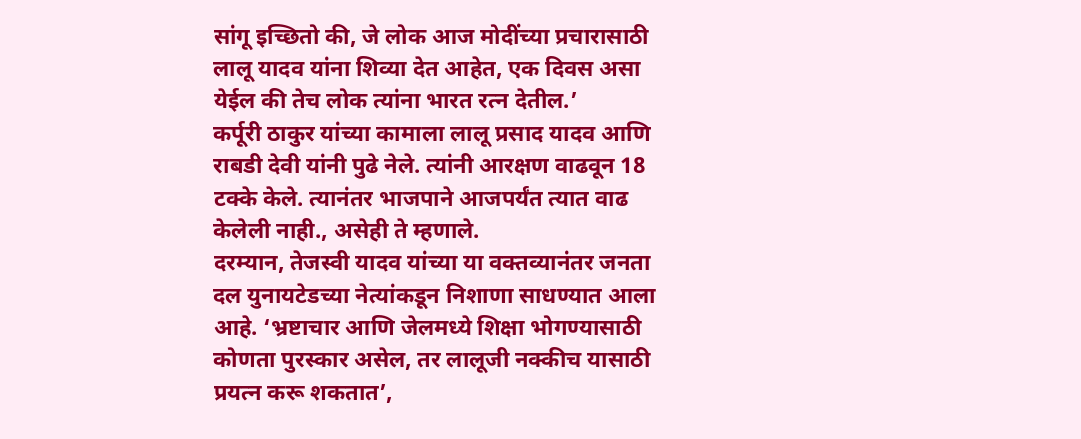सांगू इच्छितो की, जे लोक आज मोदींच्या प्रचारासाठी लालू यादव यांना शिव्या देत आहेत, एक दिवस असा येईल की तेच लोक त्यांना भारत रत्न देतील.’
कर्पूरी ठाकुर यांच्या कामाला लालू प्रसाद यादव आणि राबडी देवी यांनी पुढे नेले. त्यांनी आरक्षण वाढवून 18 टक्के केले. त्यानंतर भाजपाने आजपर्यंत त्यात वाढ केलेली नाही., असेही ते म्हणाले.
दरम्यान, तेजस्वी यादव यांच्या या वक्तव्यानंतर जनता दल युनायटेडच्या नेत्यांकडून निशाणा साधण्यात आला आहे. ‘भ्रष्टाचार आणि जेलमध्ये शिक्षा भोगण्यासाठी कोणता पुरस्कार असेल, तर लालूजी नक्कीच यासाठी प्रयत्न करू शकतात’,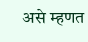असे म्हणत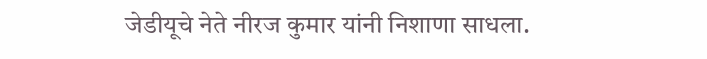जेडीयूचे नेते नीरज कुमार यांनी निशाणा साधला.